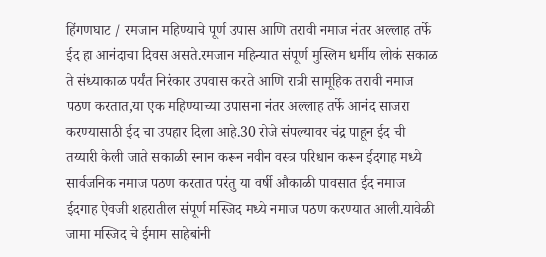हिंगणघाट / रमजान महिण्याचे पूर्ण उपास आणि तरावी नमाज नंतर अल्लाह तर्फे ईद हा आनंदाचा दिवस असते.रमजान महिन्यात संपूर्ण मुस्लिम धर्मीय लोकं सकाळ ते संध्याकाळ पर्यंत निरंकार उपवास करते आणि रात्री सामूहिक तरावी नमाज पठण करतात,या एक महिण्याच्या उपासना नंतर अल्लाह तर्फे आनंद साजरा करण्यासाठी ईद चा उपहार दिला आहे.30 रोजे संपल्यावर चंद्र पाहून ईद ची तय्यारी केली जाते सकाळी स्नान करून नवीन वस्त्र परिधान करून ईदगाह मध्ये सार्वजनिक नमाज पठण करतात परंतु या वर्षी औकाळी पावसात ईद नमाज ईदगाह ऐवजी शहरातील संपूर्ण मस्जिद मध्ये नमाज पठण करण्यात आली.यावेळी जामा मस्जिद चे ईमाम साहेबांनी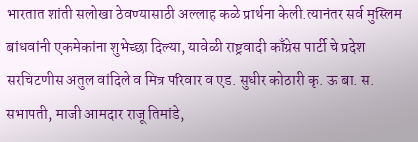भारतात शांती सलोखा ठेवण्यासाठी अल्लाह कळे प्रार्थना केली.त्यानंतर सर्व मुस्लिम बांधवांनी एकमेकांना शुभेच्छा दिल्या, यावेळी राष्ट्रवादी काँग्रेस पार्टी चे प्रदेश सरचिटणीस अतुल वांदिले व मित्र परिवार व एड. सुधीर कोठारी कृ. ऊ बा. स. सभापती, माजी आमदार राजू तिमांडे,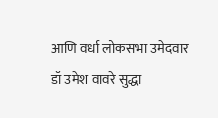आणि वर्धा लोकसभा उमेदवार डॉ उमेश वावरे सुद्धा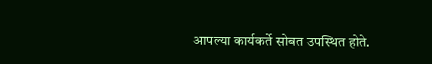आपल्या कार्यकर्ते सोबत उपस्थित होते.